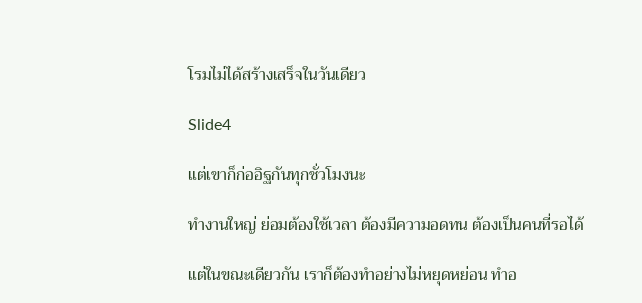โรมไม่ได้สร้างเสร็จในวันเดียว

Slide4

แต่เขาก็ก่ออิฐกันทุกชั่วโมงนะ

ทำงานใหญ่ ย่อมต้องใช้เวลา ต้องมีความอดทน ต้องเป็นคนที่รอได้

แต่ในขณะเดียวกัน เราก็ต้องทำอย่างไม่หยุดหย่อน ทำอ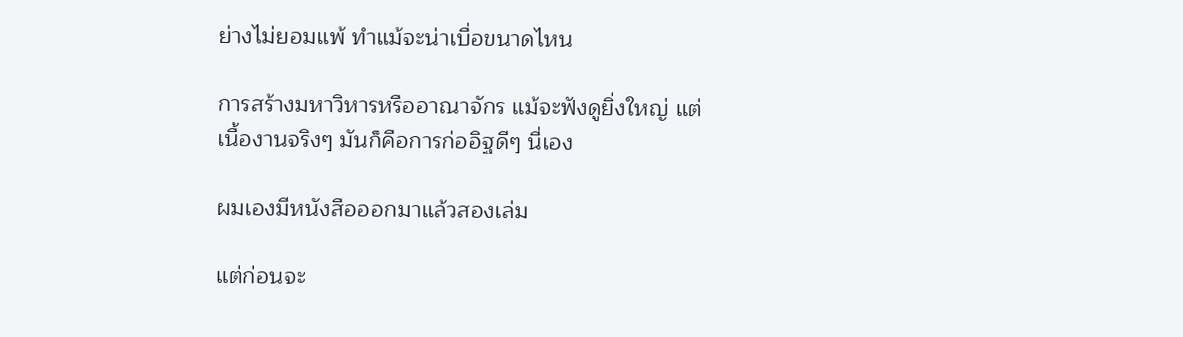ย่างไม่ยอมแพ้ ทำแม้จะน่าเบื่อขนาดไหน

การสร้างมหาวิหารหรืออาณาจักร แม้จะฟังดูยิ่งใหญ่ แต่เนื้องานจริงๆ มันก็คือการก่ออิฐดีๆ นี่เอง

ผมเองมีหนังสือออกมาแล้วสองเล่ม

แต่ก่อนจะ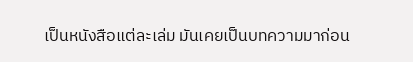เป็นหนังสือแต่ละเล่ม มันเคยเป็นบทความมาก่อน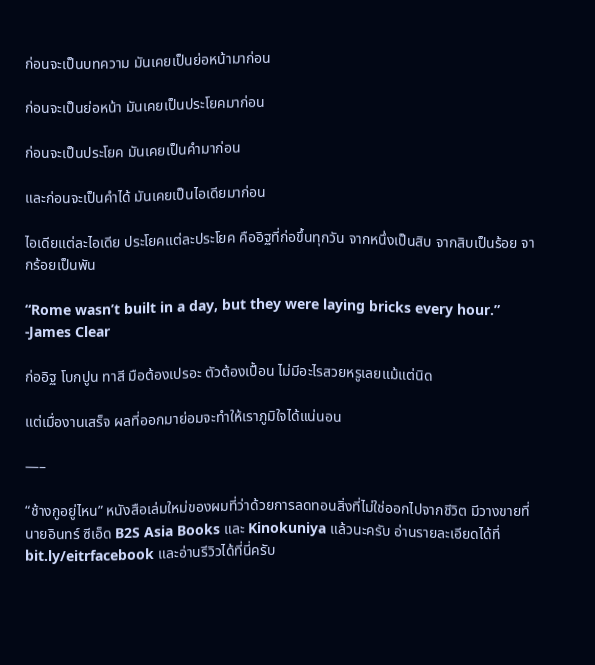ก่อนจะเป็นบทความ มันเคยเป็นย่อหน้ามาก่อน

ก่อนจะเป็นย่อหน้า มันเคยเป็นประโยคมาก่อน

ก่อนจะเป็นประโยค มันเคยเป็นคำมาก่อน

และก่อนจะเป็นคำได้ มันเคยเป็นไอเดียมาก่อน

ไอเดียแต่ละไอเดีย ประโยคแต่ละประโยค คืออิฐที่ก่อขึ้นทุกวัน จากหนึ่งเป็นสิบ จากสิบเป็นร้อย จากร้อยเป็นพัน

“Rome wasn’t built in a day, but they were laying bricks every hour.”
-James Clear

ก่ออิฐ โบกปูน ทาสี มือต้องเปรอะ ตัวต้องเปื้อน ไม่มีอะไรสวยหรูเลยแม้แต่นิด

แต่เมื่องานเสร็จ ผลที่ออกมาย่อมจะทำให้เราภูมิใจได้แน่นอน

—–

“ช้างกูอยู่ไหน” หนังสือเล่มใหม่ของผมที่ว่าด้วยการลดทอนสิ่งที่ไม่ใช่ออกไปจากชีวิต มีวางขายที่นายอินทร์ ซีเอ็ด B2S Asia Books และ Kinokuniya แล้วนะครับ อ่านรายละเอียดได้ที่ bit.ly/eitrfacebook และอ่านรีวิวได้ที่นี่ครับ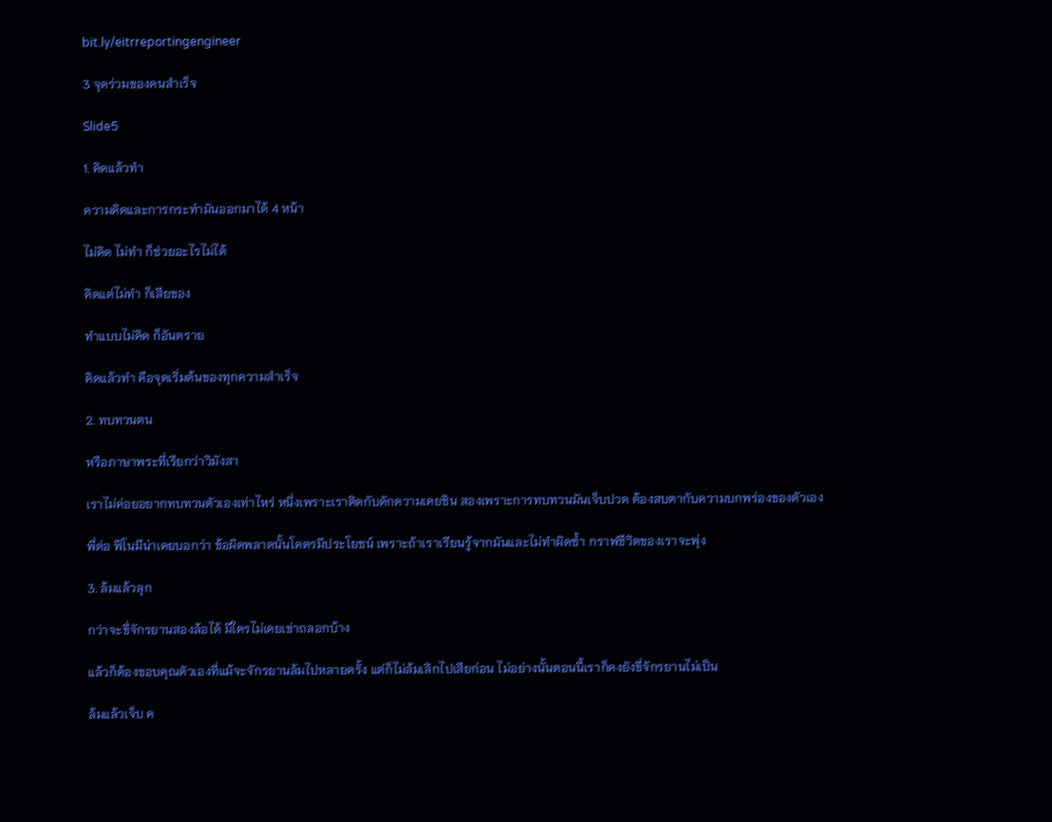bit.ly/eitrreportingengineer

3 จุดร่วมของคนสำเร็จ

Slide5

1. คิดแล้วทำ

ความคิดและการกระทำมันออกมาได้ 4 หน้า

ไม่คิด ไม่ทำ ก็ช่วยอะไรไม่ได้

คิดแต่ไม่ทำ ก็เสียของ

ทำแบบไม่คิด ก็อันตราย

คิดแล้วทำ คือจุดเริ่มต้นของทุกความสำเร็จ

2. ทบทวนตน

หรือภาษาพระที่เรียกว่าวิมังสา

เราไม่ค่อยอยากทบทวนตัวเองเท่าไหร่ หนึ่งเพราะเราติดกับดักความเคยชิน สองเพราะการทบทวนมันเจ็บปวด ต้องสบตากับความบกพร่องของตัวเอง

พี่ต่อ ฟีโนมีน่าเคยบอกว่า ข้อผิดพลาดนั้นโคตรมีประโยชน์ เพราะถ้าเราเรียนรู้จากมันและไม่ทำผิดซ้ำ กราฟชีวิตของเราจะพุ่ง

3. ล้มแล้วลุก

กว่าจะขึ่จักรยานสองล้อได้ มีใครไม่เคยเข่าถลอกบ้าง

แล้วก็ต้องขอบคุณตัวเองที่แม้จะจักรยานล้มไปหลายครั้ง แต่ก็ไม่ล้มเลิกไปเสียก่อน ไม่อย่างนั้นตอนนี้เราก็คงยังขี่จักรยานไม่เป็น

ล้มแล้วเจ็บ ค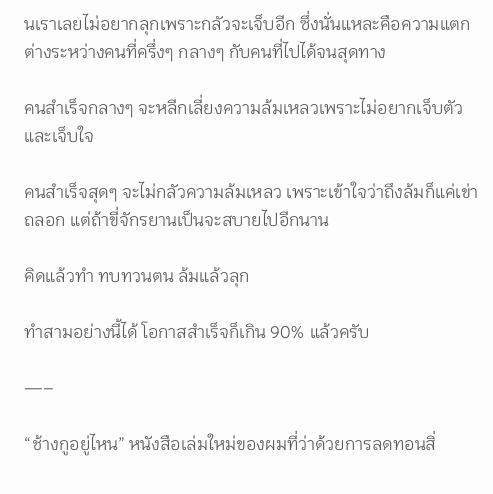นเราเลยไม่อยากลุกเพราะกลัวจะเจ็บอีก ซึ่งนั่นแหละคือความแตกต่างระหว่างคนที่ครึ่งๆ กลางๆ กับคนที่ไปได้จนสุดทาง

คนสำเร็จกลางๆ จะหลีกเลี่ยงความล้มเหลวเพราะไม่อยากเจ็บตัวและเจ็บใจ

คนสำเร็จสุดๆ จะไม่กลัวความล้มเหลว เพราะเข้าใจว่าถึงล้มก็แค่เข่าถลอก แต่ถ้าขี่จักรยานเป็นจะสบายไปอีกนาน

คิดแล้วทำ ทบทวนตน ล้มแล้วลุก

ทำสามอย่างนี้ได้ โอกาสสำเร็จก็เกิน 90% แล้วครับ

—–

“ช้างกูอยู่ไหน” หนังสือเล่มใหม่ของผมที่ว่าด้วยการลดทอนสิ่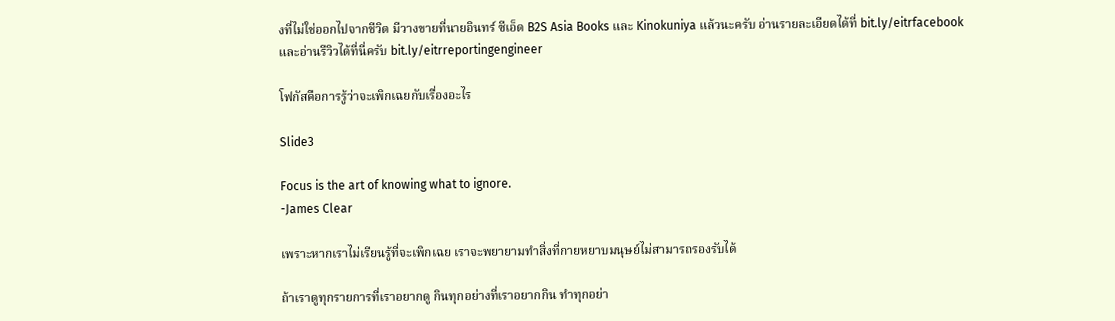งที่ไม่ใช่ออกไปจากชีวิต มีวางขายที่นายอินทร์ ซีเอ็ด B2S Asia Books และ Kinokuniya แล้วนะครับ อ่านรายละเอียดได้ที่ bit.ly/eitrfacebook และอ่านรีวิวได้ที่นี่ครับ bit.ly/eitrreportingengineer

โฟกัสคือการรู้ว่าจะเพิกเฉยกับเรื่องอะไร

Slide3

Focus is the art of knowing what to ignore.
-James Clear

เพราะหากเราไม่เรียนรู้ที่จะเพิกเฉย เราจะพยายามทำสิ่งที่กายหยาบมนุษย์ไม่สามารถรองรับได้

ถ้าเราดูทุกรายการที่เราอยากดู กินทุกอย่างที่เราอยากกิน ทำทุกอย่า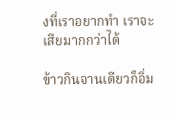งที่เราอยากทำ เราจะเสียมากกว่าได้

ข้าวกินจานเดียวก็อิ่ม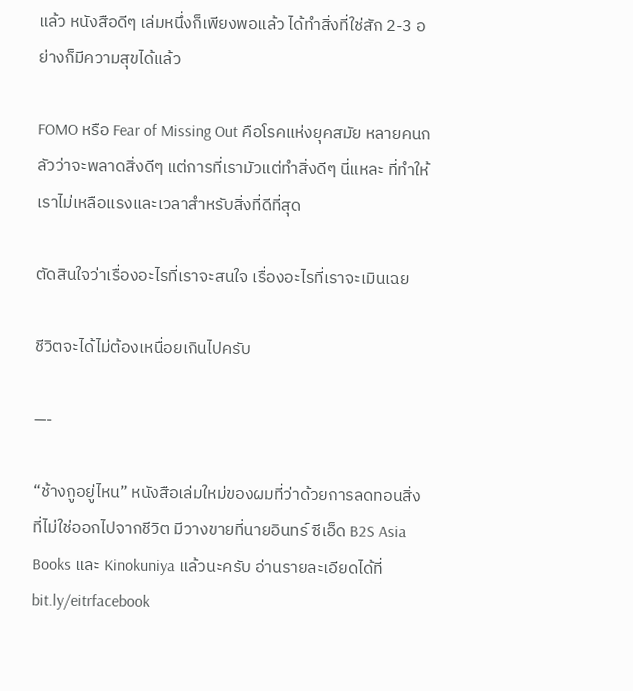แล้ว หนังสือดีๆ เล่มหนึ่งก็เพียงพอแล้ว ได้ทำสิ่งที่ใช่สัก 2-3 อย่างก็มีความสุขได้แล้ว

FOMO หรือ Fear of Missing Out คือโรคแห่งยุคสมัย หลายคนกลัวว่าจะพลาดสิ่งดีๆ แต่การที่เรามัวแต่ทำสิ่งดีๆ นี่แหละ ที่ทำให้เราไม่เหลือแรงและเวลาสำหรับสิ่งที่ดีที่สุด

ตัดสินใจว่าเรื่องอะไรที่เราจะสนใจ เรื่องอะไรที่เราจะเมินเฉย

ชีวิตจะได้ไม่ต้องเหนื่อยเกินไปครับ

—-

“ช้างกูอยู่ไหน” หนังสือเล่มใหม่ของผมที่ว่าด้วยการลดทอนสิ่งที่ไม่ใช่ออกไปจากชีวิต มีวางขายที่นายอินทร์ ซีเอ็ด B2S Asia Books และ Kinokuniya แล้วนะครับ อ่านรายละเอียดได้ที่ bit.ly/eitrfacebook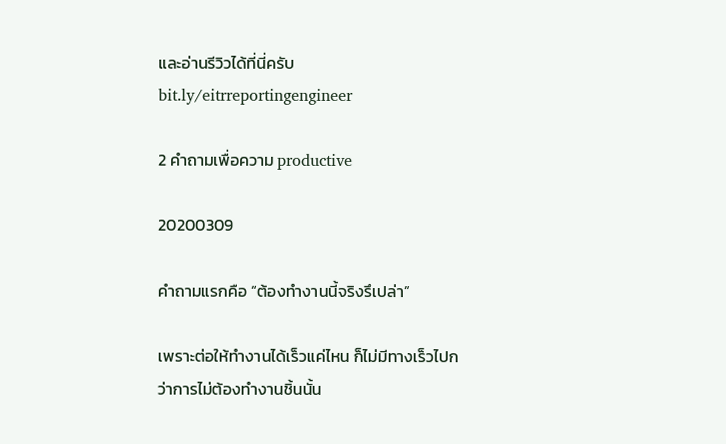และอ่านรีวิวได้ที่นี่ครับ bit.ly/eitrreportingengineer

2 คำถามเพื่อความ productive

20200309

คำถามแรกคือ “ต้องทำงานนี้จริงรึเปล่า”

เพราะต่อให้ทำงานได้เร็วแค่ไหน ก็ไม่มีทางเร็วไปกว่าการไม่ต้องทำงานชิ้นนั้น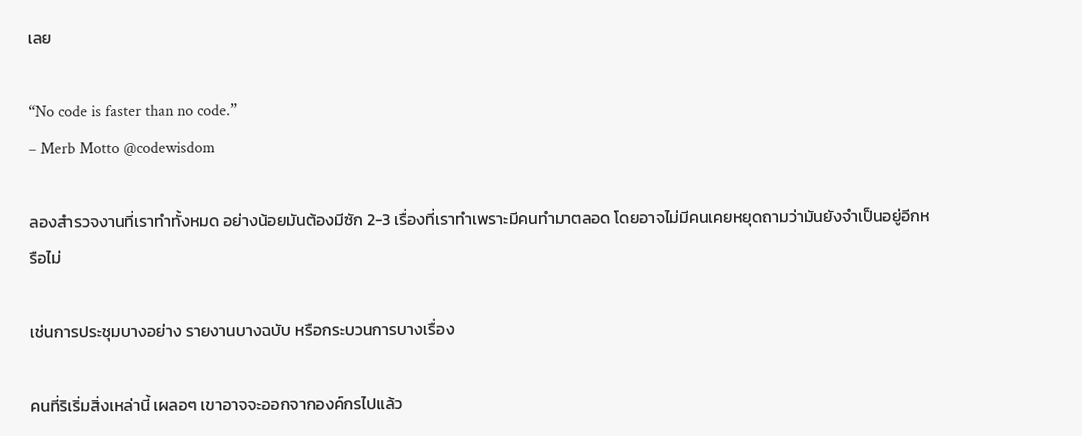เลย

“No code is faster than no code.”
– Merb Motto @codewisdom

ลองสำรวจงานที่เราทำทั้งหมด อย่างน้อยมันต้องมีซัก 2-3 เรื่องที่เราทำเพราะมีคนทำมาตลอด โดยอาจไม่มีคนเคยหยุดถามว่ามันยังจำเป็นอยู่อีกหรือไม่

เช่นการประชุมบางอย่าง รายงานบางฉบับ หรือกระบวนการบางเรื่อง

คนที่ริเริ่มสิ่งเหล่านี้ เผลอๆ เขาอาจจะออกจากองค์กรไปแล้ว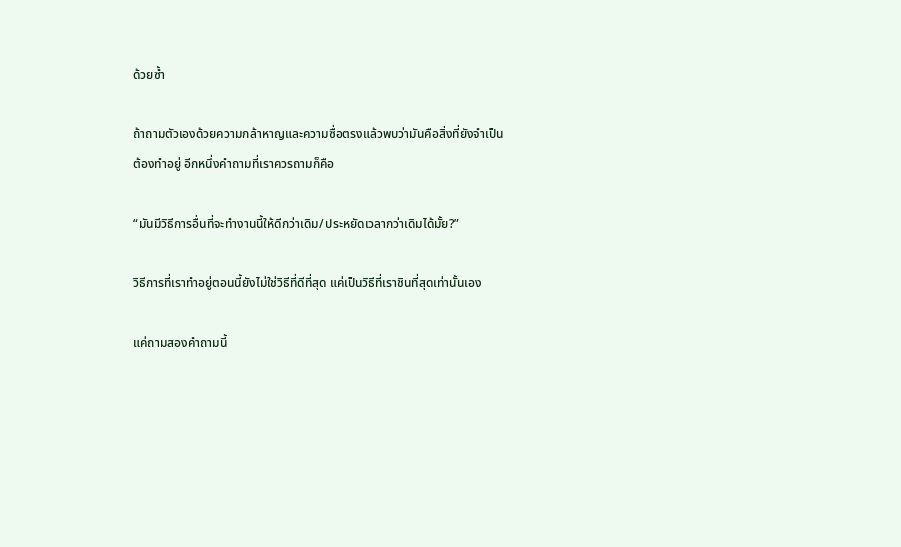ด้วยซ้ำ

ถ้าถามตัวเองด้วยความกล้าหาญและความซื่อตรงแล้วพบว่ามันคือสิ่งที่ยังจำเป็นต้องทำอยู่ อีกหนึ่งคำถามที่เราควรถามก็คือ

“มันมีวิธีการอื่นที่จะทำงานนี้ให้ดีกว่าเดิม/ประหยัดเวลากว่าเดิมได้มั้ย?”

วิธีการที่เราทำอยู่ตอนนี้ยังไม่ใช่วิธีที่ดีที่สุด แค่เป็นวิธีที่เราชินที่สุดเท่านั้นเอง

แค่ถามสองคำถามนี้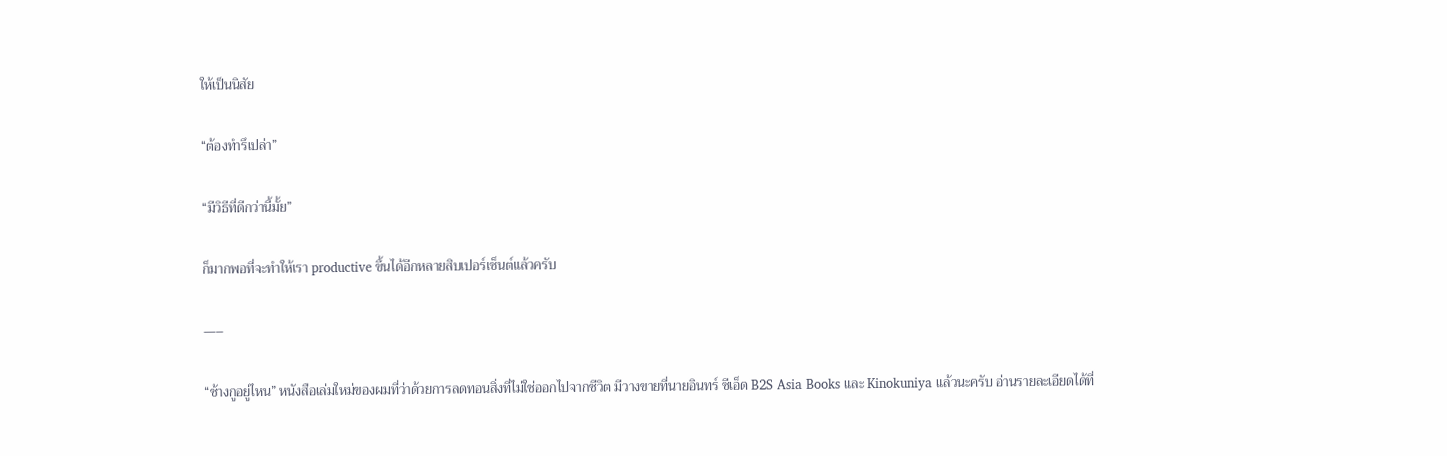ให้เป็นนิสัย

“ต้องทำรึเปล่า”

“มีวิธีที่ดีกว่านี้มั้ย”

ก็มากพอที่จะทำให้เรา productive ขึ้นได้อีกหลายสิบเปอร์เซ็นต์แล้วครับ

—–

“ช้างกูอยู่ไหน” หนังสือเล่มใหม่ของผมที่ว่าด้วยการลดทอนสิ่งที่ไม่ใช่ออกไปจากชีวิต มีวางขายที่นายอินทร์ ซีเอ็ด B2S Asia Books และ Kinokuniya แล้วนะครับ อ่านรายละเอียดได้ที่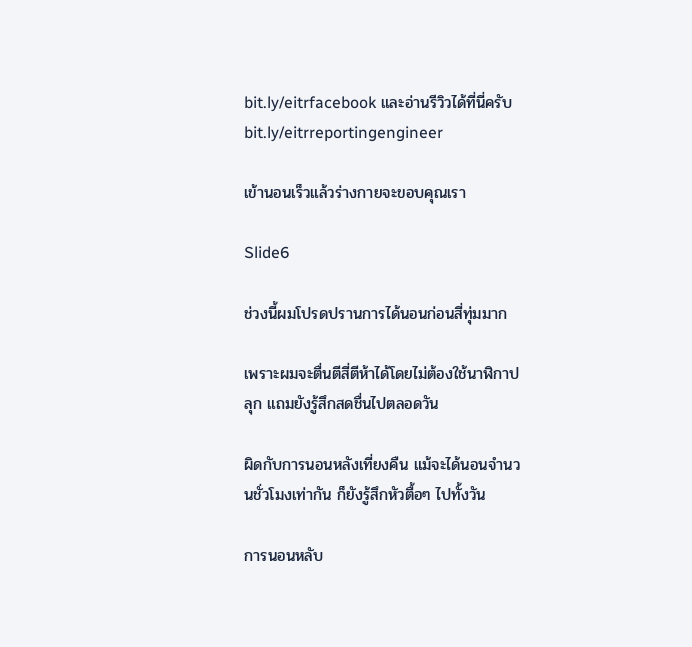bit.ly/eitrfacebook และอ่านรีวิวได้ที่นี่ครับ bit.ly/eitrreportingengineer

เข้านอนเร็วแล้วร่างกายจะขอบคุณเรา

Slide6

ช่วงนี้ผมโปรดปรานการได้นอนก่อนสี่ทุ่มมาก

เพราะผมจะตื่นตีสี่ตีห้าได้โดยไม่ต้องใช้นาฬิกาปลุก แถมยังรู้สึกสดชื่นไปตลอดวัน

ผิดกับการนอนหลังเที่ยงคืน แม้จะได้นอนจำนวนชั่วโมงเท่ากัน ก็ยังรู้สึกหัวตื้อๆ ไปทั้งวัน

การนอนหลับ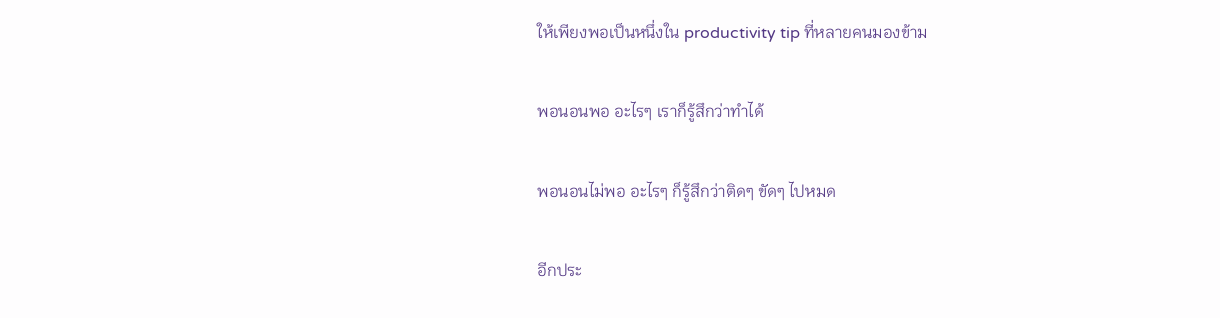ให้เพียงพอเป็นหนึ่งใน productivity tip ที่หลายคนมองข้าม

พอนอนพอ อะไรๆ เราก็รู้สึกว่าทำได้

พอนอนไม่พอ อะไรๆ ก็รู้สึกว่าติดๆ ขัดๆ ไปหมด

อีกประ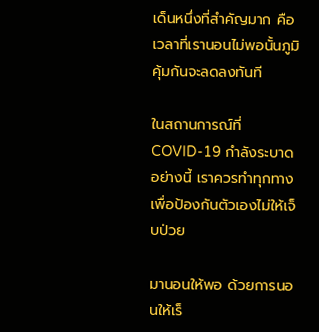เด็นหนึ่งที่สำคัญมาก คือเวลาที่เรานอนไม่พอนั้นภูมิคุ้มกันจะลดลงทันที

ในสถานการณ์ที่ COVID-19 กำลังระบาดอย่างนี้ เราควรทำทุกทางเพื่อป้องกันตัวเองไม่ให้เจ็บป่วย

มานอนให้พอ ด้วยการนอนให้เร็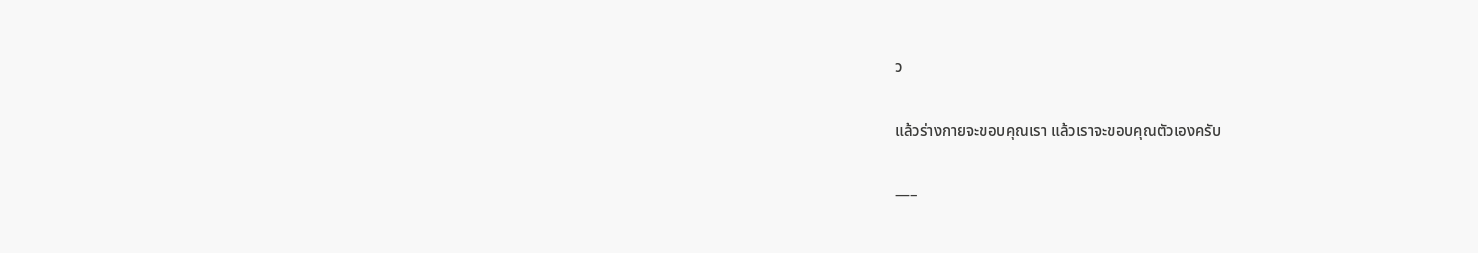ว

แล้วร่างกายจะขอบคุณเรา แล้วเราจะขอบคุณตัวเองครับ

—–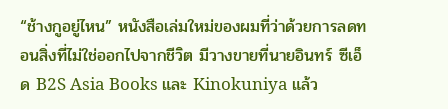“ช้างกูอยู่ไหน” หนังสือเล่มใหม่ของผมที่ว่าด้วยการลดทอนสิ่งที่ไม่ใช่ออกไปจากชีวิต มีวางขายที่นายอินทร์ ซีเอ็ด B2S Asia Books และ Kinokuniya แล้ว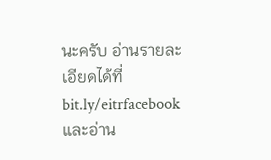นะครับ อ่านรายละเอียดได้ที่ bit.ly/eitrfacebook และอ่าน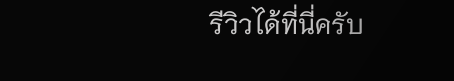รีวิวได้ที่นี่ครับ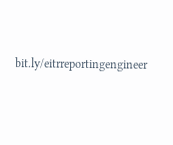bit.ly/eitrreportingengineer